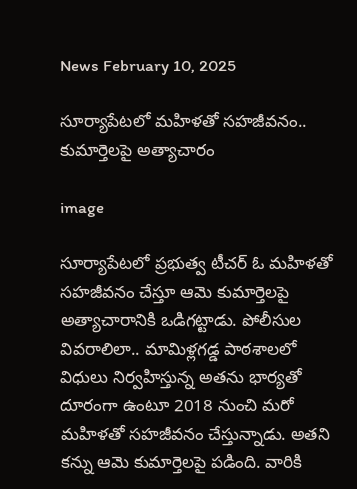News February 10, 2025

సూర్యాపేటలో మహిళతో సహజీవనం.. కుమార్తెలపై అత్యాచారం

image

సూర్యాపేటలో ప్రభుత్వ టీచర్ ఓ మహిళతో సహజీవనం చేస్తూ ఆమె కుమార్తెలపై అత్యాచారానికి ఒడిగట్టాడు. పోలీసుల వివరాలిలా.. మామిళ్లగడ్డ పాఠశాలలో విధులు నిర్వహిస్తున్న అతను భార్యతో దూరంగా ఉంటూ 2018 నుంచి మరో మహిళతో సహజీవనం చేస్తున్నాడు. అతని కన్ను ఆమె కుమార్తెలపై పడింది. వారికి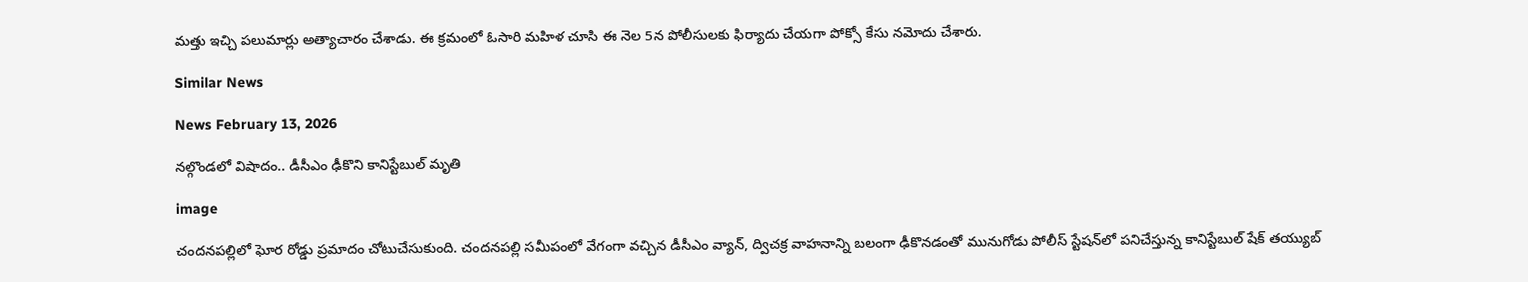మత్తు ఇచ్చి పలుమార్లు అత్యాచారం చేశాడు. ఈ క్రమంలో ఓసారి మహిళ చూసి ఈ నెల 5న పోలీసులకు ఫిర్యాదు చేయగా పోక్సో కేసు నమోదు చేశారు.

Similar News

News February 13, 2026

నల్గొండలో విషాదం.. డీసీఎం ఢీకొని కానిస్టేబుల్‌ మృతి

image

చందనపల్లిలో ఘోర రోడ్డు ప్రమాదం చోటుచేసుకుంది. చందనపల్లి సమీపంలో వేగంగా వచ్చిన డీసీఎం వ్యాన్, ద్విచక్ర వాహనాన్ని బలంగా ఢీకొనడంతో మునుగోడు పోలీస్ స్టేషన్‌లో పనిచేస్తున్న కానిస్టేబుల్ షేక్ తయ్యుబ్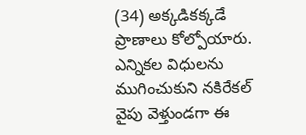(34) అక్కడికక్కడే ప్రాణాలు కోల్పోయారు. ఎన్నికల విధులను ముగించుకుని నకిరేకల్ వైపు వెళ్తుండగా ఈ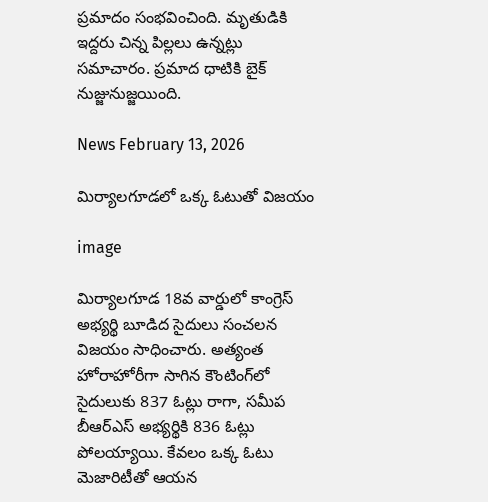ప్రమాదం సంభవించింది. మృతుడికి ఇద్దరు చిన్న పిల్లలు ఉన్నట్లు సమాచారం. ప్రమాద ధాటికి బైక్ నుజ్జునుజ్జయింది.

News February 13, 2026

మిర్యాలగూడలో ఒక్క ఓటుతో విజయం

image

మిర్యాలగూడ 18వ వార్డులో కాంగ్రెస్ అభ్యర్థి బూడిద సైదులు సంచలన విజయం సాధించారు. అత్యంత హోరాహోరీగా సాగిన కౌంటింగ్‌లో సైదులుకు 837 ఓట్లు రాగా, సమీప బీఆర్ఎస్ అభ్యర్థికి 836 ఓట్లు పోలయ్యాయి. కేవలం ఒక్క ఓటు మెజారిటీతో ఆయన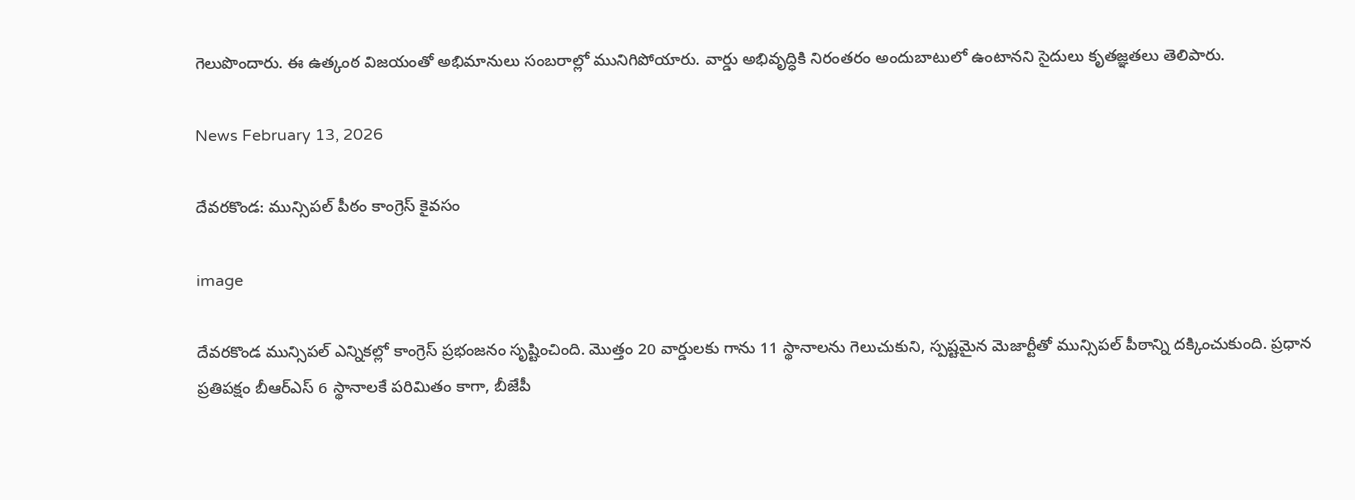గెలుపొందారు. ఈ ఉత్కంఠ విజయంతో అభిమానులు సంబరాల్లో మునిగిపోయారు. వార్డు అభివృద్ధికి నిరంతరం అందుబాటులో ఉంటానని సైదులు కృతజ్ఞతలు తెలిపారు.

News February 13, 2026

దేవరకొండ: మున్సిపల్ పీఠం కాంగ్రెస్ కైవసం

image

దేవరకొండ మున్సిపల్ ఎన్నికల్లో కాంగ్రెస్ ప్రభంజనం సృష్టించింది. మొత్తం 20 వార్డులకు గాను 11 స్థానాలను గెలుచుకుని, స్పష్టమైన మెజార్టీతో మున్సిపల్ పీఠాన్ని దక్కించుకుంది. ప్రధాన ప్రతిపక్షం బీఆర్ఎస్ 6 స్థానాలకే పరిమితం కాగా, బీజేపీ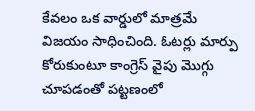కేవలం ఒక వార్డులో మాత్రమే విజయం సాధించింది. ఓటర్లు మార్పు కోరుకుంటూ కాంగ్రెస్ వైపు మొగ్గు చూపడంతో పట్టణంలో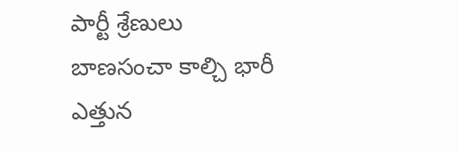పార్టీ శ్రేణులు బాణసంచా కాల్చి భారీ ఎత్తున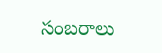సంబరాలు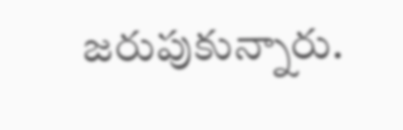జరుపుకున్నారు.